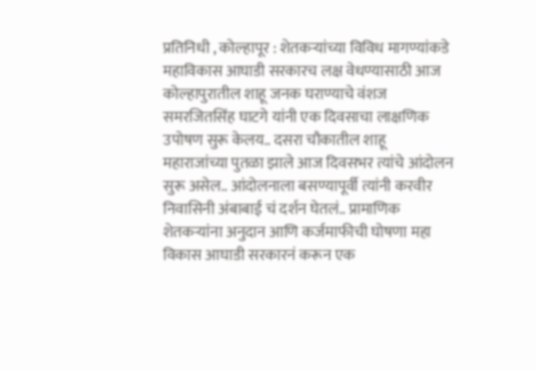प्रतिनिधी , कोल्हापूर : शेतकऱ्यांच्या विविध मागण्यांकडे महाविकास आघाडी सरकारच लक्ष वेधण्यासाठी आज कोल्हापुरातील शाहू जनक घराण्याचे वंशज समरजितसिंह घाटगे यांनी एक दिवसाचा लाक्षणिक उपोषण सुरू केलय.. दसरा चौकातील शाहू महाराजांच्या पुतळा झाले आज दिवसभर त्यांचे आंदोलन सुरू असेल.. आंदोलनाला बसण्यापूर्वी त्यांनी करवीर निवासिनी अंबाबाई चं दर्शन घेतलं.. प्रामाणिक शेतकऱ्यांना अनुदान आणि कर्जमाफीची घोषणा महा विकास आघाडी सरकारनं करून एक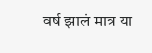वर्ष झालं मात्र या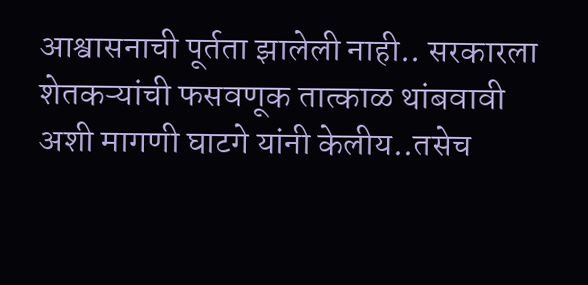आश्वासनाची पूर्तता झालेली नाही.. सरकारला शेतकऱ्यांची फसवणूक तात्काळ थांबवावी अशी मागणी घाटगे यांनी केलीय..तसेच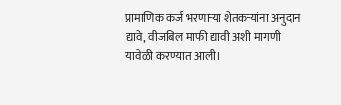प्रामाणिक कर्ज भरणाऱ्या शेतकऱ्यांना अनुदान द्यावे, वीजबिल माफी द्यावी अशी मागणी यावेळी करण्यात आली।